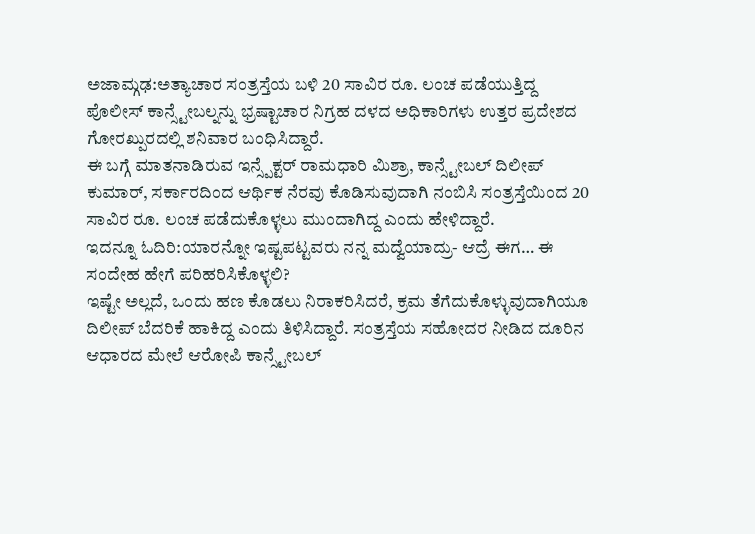ಅಜಾಮ್ಗಢ:ಅತ್ಯಾಚಾರ ಸಂತ್ರಸ್ತೆಯ ಬಳಿ 20 ಸಾವಿರ ರೂ. ಲಂಚ ಪಡೆಯುತ್ತಿದ್ದ ಪೊಲೀಸ್ ಕಾನ್ಸ್ಟೇಬಲ್ನನ್ನು ಭ್ರಷ್ಟಾಚಾರ ನಿಗ್ರಹ ದಳದ ಅಧಿಕಾರಿಗಳು ಉತ್ತರ ಪ್ರದೇಶದ ಗೋರಖ್ಪುರದಲ್ಲಿ ಶನಿವಾರ ಬಂಧಿಸಿದ್ದಾರೆ.
ಈ ಬಗ್ಗೆ ಮಾತನಾಡಿರುವ ಇನ್ಸ್ಪೆಕ್ಟರ್ ರಾಮಧಾರಿ ಮಿಶ್ರಾ, ಕಾನ್ಸ್ಟೇಬಲ್ ದಿಲೀಪ್ ಕುಮಾರ್, ಸರ್ಕಾರದಿಂದ ಆರ್ಥಿಕ ನೆರವು ಕೊಡಿಸುವುದಾಗಿ ನಂಬಿಸಿ ಸಂತ್ರಸ್ತೆಯಿಂದ 20 ಸಾವಿರ ರೂ. ಲಂಚ ಪಡೆದುಕೊಳ್ಳಲು ಮುಂದಾಗಿದ್ದ ಎಂದು ಹೇಳಿದ್ದಾರೆ.
ಇದನ್ನೂ ಓದಿರಿ:ಯಾರನ್ನೋ ಇಷ್ಟಪಟ್ಟವರು ನನ್ನ ಮದ್ವೆಯಾದ್ರು- ಆದ್ರೆ ಈಗ… ಈ ಸಂದೇಹ ಹೇಗೆ ಪರಿಹರಿಸಿಕೊಳ್ಳಲಿ?
ಇಷ್ಟೇ ಅಲ್ಲದೆ, ಒಂದು ಹಣ ಕೊಡಲು ನಿರಾಕರಿಸಿದರೆ, ಕ್ರಮ ತೆಗೆದುಕೊಳ್ಳುವುದಾಗಿಯೂ ದಿಲೀಪ್ ಬೆದರಿಕೆ ಹಾಕಿದ್ದ ಎಂದು ತಿಳಿಸಿದ್ದಾರೆ. ಸಂತ್ರಸ್ತೆಯ ಸಹೋದರ ನೀಡಿದ ದೂರಿನ ಆಧಾರದ ಮೇಲೆ ಆರೋಪಿ ಕಾನ್ಸ್ಟೇಬಲ್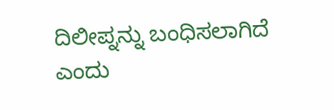ದಿಲೀಪ್ನನ್ನು ಬಂಧಿಸಲಾಗಿದೆ ಎಂದು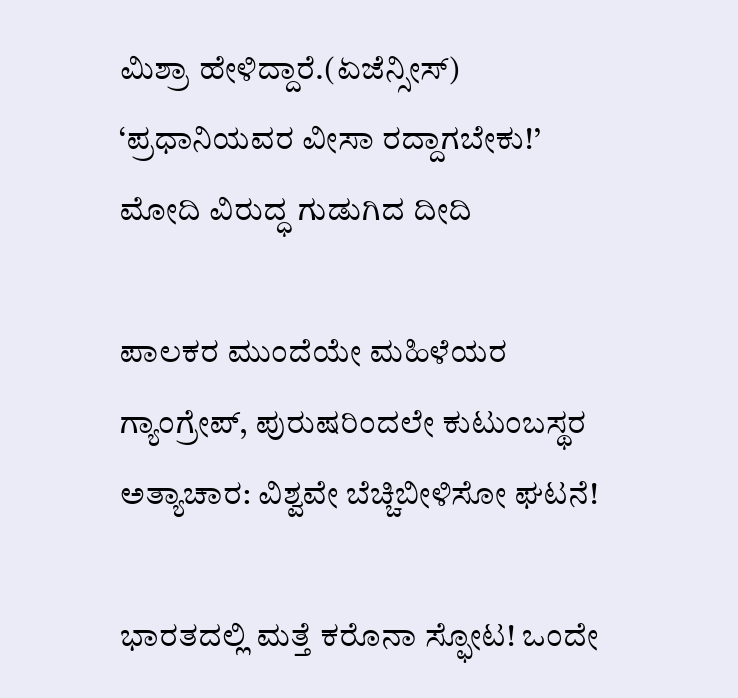ಮಿಶ್ರಾ ಹೇಳಿದ್ದಾರೆ.(ಏಜೆನ್ಸೀಸ್)
‘ಪ್ರಧಾನಿಯವರ ವೀಸಾ ರದ್ದಾಗಬೇಕು!’ ಮೋದಿ ವಿರುದ್ಧ ಗುಡುಗಿದ ದೀದಿ

ಪಾಲಕರ ಮುಂದೆಯೇ ಮಹಿಳೆಯರ ಗ್ಯಾಂಗ್ರೇಪ್, ಪುರುಷರಿಂದಲೇ ಕುಟುಂಬಸ್ಥರ ಅತ್ಯಾಚಾರ: ವಿಶ್ವವೇ ಬೆಚ್ಚಿಬೀಳಿಸೋ ಘಟನೆ!

ಭಾರತದಲ್ಲಿ ಮತ್ತೆ ಕರೊನಾ ಸ್ಫೋಟ! ಒಂದೇ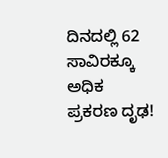ದಿನದಲ್ಲಿ 62 ಸಾವಿರಕ್ಕೂ ಅಧಿಕ ಪ್ರಕರಣ ದೃಢ!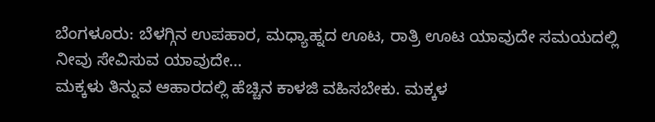ಬೆಂಗಳೂರು: ಬೆಳಗ್ಗಿನ ಉಪಹಾರ, ಮಧ್ಯಾಹ್ನದ ಊಟ, ರಾತ್ರಿ ಊಟ ಯಾವುದೇ ಸಮಯದಲ್ಲಿ ನೀವು ಸೇವಿಸುವ ಯಾವುದೇ…
ಮಕ್ಕಳು ತಿನ್ನುವ ಆಹಾರದಲ್ಲಿ ಹೆಚ್ಚಿನ ಕಾಳಜಿ ವಹಿಸಬೇಕು. ಮಕ್ಕಳ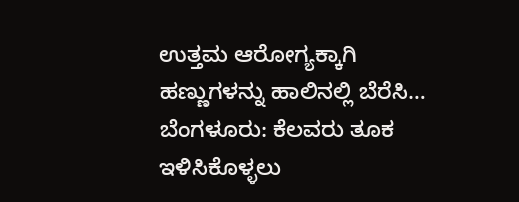ಉತ್ತಮ ಆರೋಗ್ಯಕ್ಕಾಗಿ ಹಣ್ಣುಗಳನ್ನು ಹಾಲಿನಲ್ಲಿ ಬೆರೆಸಿ…
ಬೆಂಗಳೂರು: ಕೆಲವರು ತೂಕ ಇಳಿಸಿಕೊಳ್ಳಲು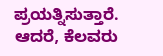ಪ್ರಯತ್ನಿಸುತ್ತಾರೆ. ಆದರೆ, ಕೆಲವರು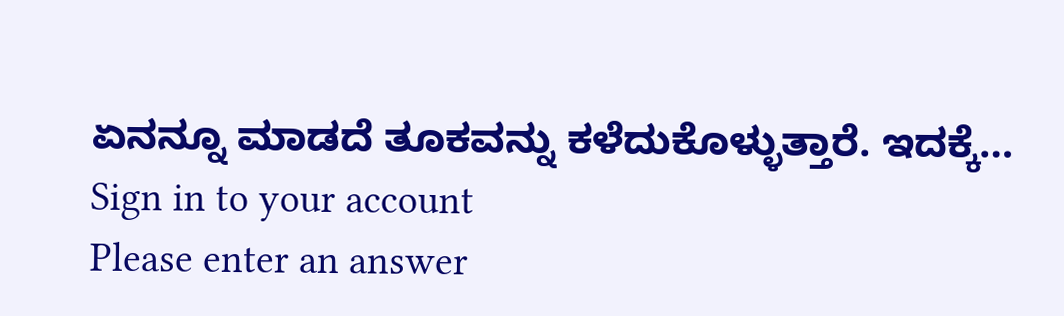ಏನನ್ನೂ ಮಾಡದೆ ತೂಕವನ್ನು ಕಳೆದುಕೊಳ್ಳುತ್ತಾರೆ. ಇದಕ್ಕೆ…
Sign in to your account
Please enter an answer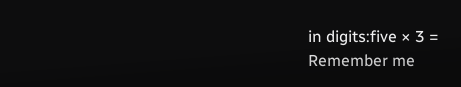in digits:five × 3 =
Remember me